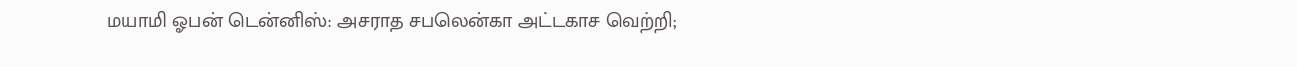மயாமி ஓபன் டென்னிஸ்: அசராத சபலென்கா அட்டகாச வெற்றி;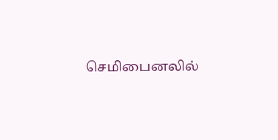செமிபைனலில்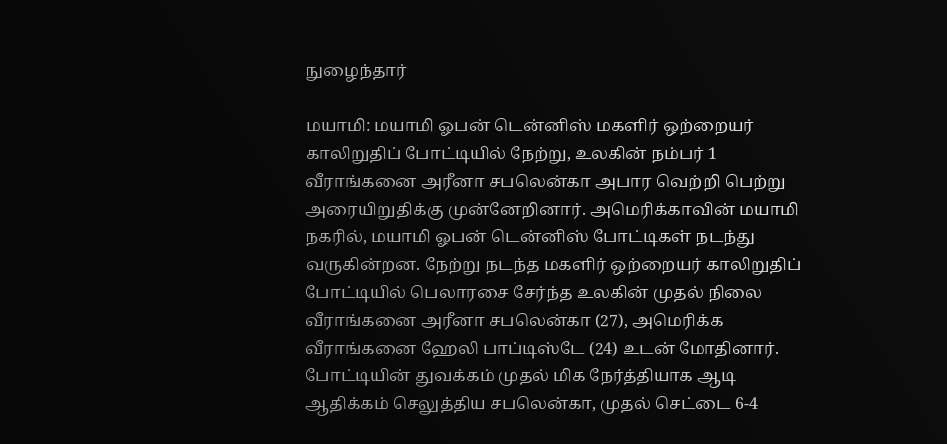நுழைந்தார்

மயாமி: மயாமி ஓபன் டென்னிஸ் மகளிர் ஒற்றையர் காலிறுதிப் போட்டியில் நேற்று, உலகின் நம்பர் 1 வீராங்கனை அரீனா சபலென்கா அபார வெற்றி பெற்று அரையிறுதிக்கு முன்னேறினார். அமெரிக்காவின் மயாமி நகரில், மயாமி ஓபன் டென்னிஸ் போட்டிகள் நடந்து வருகின்றன. நேற்று நடந்த மகளிர் ஒற்றையர் காலிறுதிப் போட்டியில் பெலாரசை சேர்ந்த உலகின் முதல் நிலை வீராங்கனை அரீனா சபலென்கா (27), அமெரிக்க வீராங்கனை ஹேலி பாப்டிஸ்டே (24) உடன் மோதினார். போட்டியின் துவக்கம் முதல் மிக நேர்த்தியாக ஆடி ஆதிக்கம் செலுத்திய சபலென்கா, முதல் செட்டை 6-4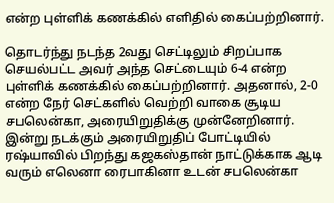என்ற புள்ளிக் கணக்கில் எளிதில் கைப்பற்றினார்.

தொடர்ந்து நடந்த 2வது செட்டிலும் சிறப்பாக செயல்பட்ட அவர் அந்த செட்டையும் 6-4 என்ற புள்ளிக் கணக்கில் கைப்பற்றினார். அதனால், 2-0 என்ற நேர் செட்களில் வெற்றி வாகை சூடிய சபலென்கா, அரையிறுதிக்கு முன்னேறினார். இன்று நடக்கும் அரையிறுதிப் போட்டியில் ரஷ்யாவில் பிறந்து கஜகஸ்தான் நாட்டுக்காக ஆடி வரும் எலெனா ரைபாகினா உடன் சபலென்கா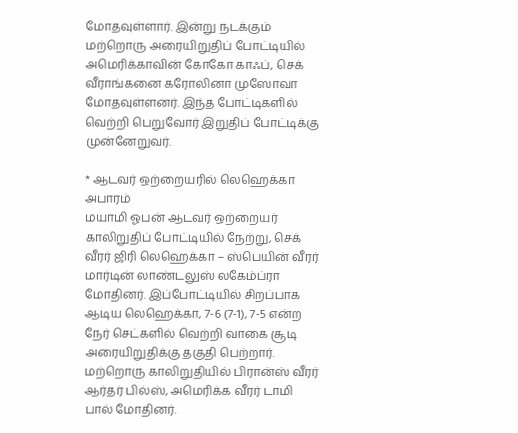மோதவுள்ளார். இன்று நடக்கும் மற்றொரு அரையிறுதிப் போட்டியில் அமெரிக்காவின் கோகோ காஃப், செக் வீராங்கனை கரோலினா முஸோவா மோதவுள்ளனர். இந்த போட்டிகளில் வெற்றி பெறுவோர் இறுதிப் போட்டிக்கு முன்னேறுவர்.

* ஆடவர் ஒற்றையரில் லெஹெக்கா அபாரம்
மயாமி ஓபன் ஆடவர் ஒற்றையர் காலிறுதிப் போட்டியில் நேற்று, செக் வீரர் ஜிரி லெஹெக்கா – ஸ்பெயின் வீரர் மார்டின் லாண்டலுஸ் லகேம்ப்ரா மோதினர். இப்போட்டியில் சிறப்பாக ஆடிய லெஹெக்கா, 7-6 (7-1), 7-5 என்ற நேர் செட்களில் வெற்றி வாகை சூடி அரையிறுதிக்கு தகுதி பெற்றார். மற்றொரு காலிறுதியில் பிரான்ஸ் வீரர் ஆர்தர் பில்ஸ், அமெரிக்க வீரர் டாமி பால் மோதினர்.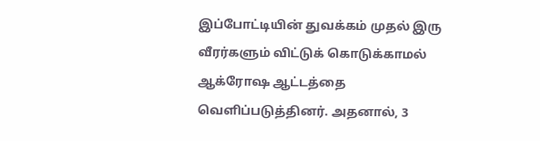இப்போட்டியின் துவக்கம் முதல் இரு வீரர்களும் விட்டுக் கொடுக்காமல் ஆக்ரோஷ ஆட்டத்தை வெளிப்படுத்தினர். அதனால், 3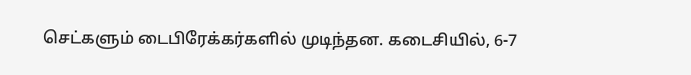செட்களும் டைபிரேக்கர்களில் முடிந்தன. கடைசியில், 6-7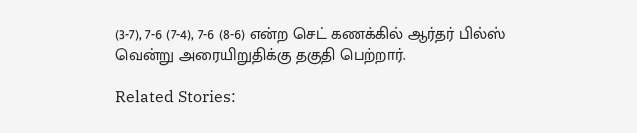(3-7), 7-6 (7-4), 7-6 (8-6) என்ற செட் கணக்கில் ஆர்தர் பில்ஸ் வென்று அரையிறுதிக்கு தகுதி பெற்றார்.

Related Stories: